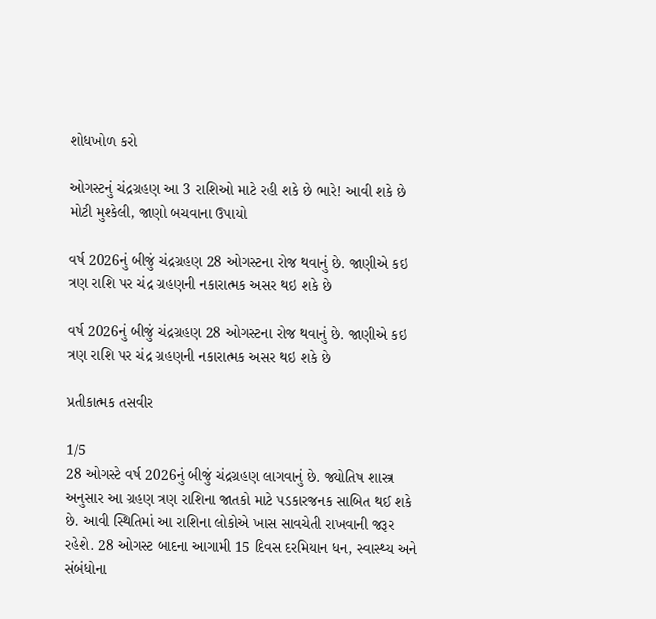શોધખોળ કરો

ઓગસ્ટનું ચંદ્રગ્રહણ આ 3 રાશિઓ માટે રહી શકે છે ભારે! આવી શકે છે મોટી મુશ્કેલી, જાણો બચવાના ઉપાયો

વર્ષ 2026નું બીજું ચંદ્રગ્રહણ 28 ઓગસ્ટના રોજ થવાનું છે. જાણીએ કઇ ત્રણ રાશિ પર ચંદ્ર ગ્રહણની નકારાત્મક અસર થઇ શકે છે

વર્ષ 2026નું બીજું ચંદ્રગ્રહણ 28 ઓગસ્ટના રોજ થવાનું છે. જાણીએ કઇ ત્રણ રાશિ પર ચંદ્ર ગ્રહણની નકારાત્મક અસર થઇ શકે છે

પ્રતીકાત્મક તસવીર

1/5
28 ઓગસ્ટે વર્ષ 2026નું બીજું ચંદ્રગ્રહણ લાગવાનું છે. જ્યોતિષ શાસ્ત્ર અનુસાર આ ગ્રહણ ત્રણ રાશિના જાતકો માટે પડકારજનક સાબિત થઈ શકે છે. આવી સ્થિતિમાં આ રાશિના લોકોએ ખાસ સાવચેતી રાખવાની જરૂર રહેશે. 28 ઓગસ્ટ બાદના આગામી 15 દિવસ દરમિયાન ધન, સ્વાસ્થ્ય અને સંબંધોના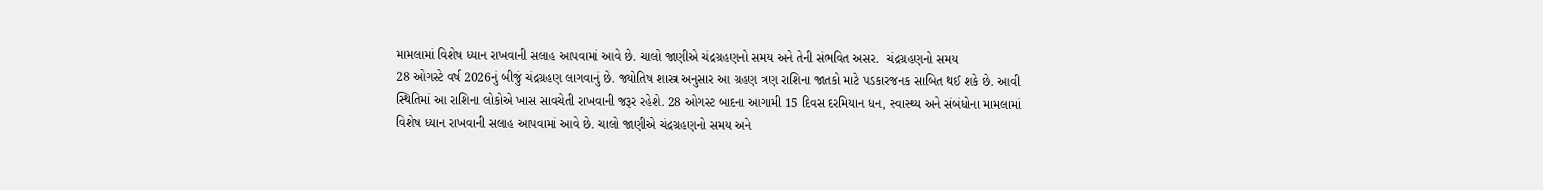મામલામાં વિશેષ ધ્યાન રાખવાની સલાહ આપવામાં આવે છે. ચાલો જાણીએ ચંદ્રગ્રહણનો સમય અને તેની સંભવિત અસર.  ચંદ્રગ્રહણનો સમય
28 ઓગસ્ટે વર્ષ 2026નું બીજું ચંદ્રગ્રહણ લાગવાનું છે. જ્યોતિષ શાસ્ત્ર અનુસાર આ ગ્રહણ ત્રણ રાશિના જાતકો માટે પડકારજનક સાબિત થઈ શકે છે. આવી સ્થિતિમાં આ રાશિના લોકોએ ખાસ સાવચેતી રાખવાની જરૂર રહેશે. 28 ઓગસ્ટ બાદના આગામી 15 દિવસ દરમિયાન ધન, સ્વાસ્થ્ય અને સંબંધોના મામલામાં વિશેષ ધ્યાન રાખવાની સલાહ આપવામાં આવે છે. ચાલો જાણીએ ચંદ્રગ્રહણનો સમય અને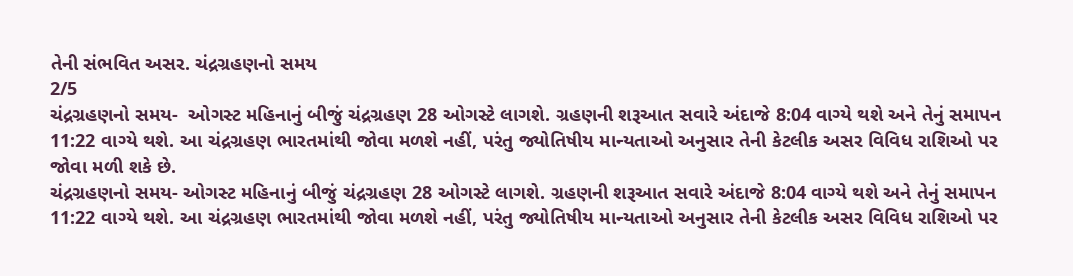તેની સંભવિત અસર. ચંદ્રગ્રહણનો સમય
2/5
ચંદ્રગ્રહણનો સમય-  ઓગસ્ટ મહિનાનું બીજું ચંદ્રગ્રહણ 28 ઓગસ્ટે લાગશે. ગ્રહણની શરૂઆત સવારે અંદાજે 8:04 વાગ્યે થશે અને તેનું સમાપન 11:22 વાગ્યે થશે. આ ચંદ્રગ્રહણ ભારતમાંથી જોવા મળશે નહીં, પરંતુ જ્યોતિષીય માન્યતાઓ અનુસાર તેની કેટલીક અસર વિવિધ રાશિઓ પર જોવા મળી શકે છે.
ચંદ્રગ્રહણનો સમય- ઓગસ્ટ મહિનાનું બીજું ચંદ્રગ્રહણ 28 ઓગસ્ટે લાગશે. ગ્રહણની શરૂઆત સવારે અંદાજે 8:04 વાગ્યે થશે અને તેનું સમાપન 11:22 વાગ્યે થશે. આ ચંદ્રગ્રહણ ભારતમાંથી જોવા મળશે નહીં, પરંતુ જ્યોતિષીય માન્યતાઓ અનુસાર તેની કેટલીક અસર વિવિધ રાશિઓ પર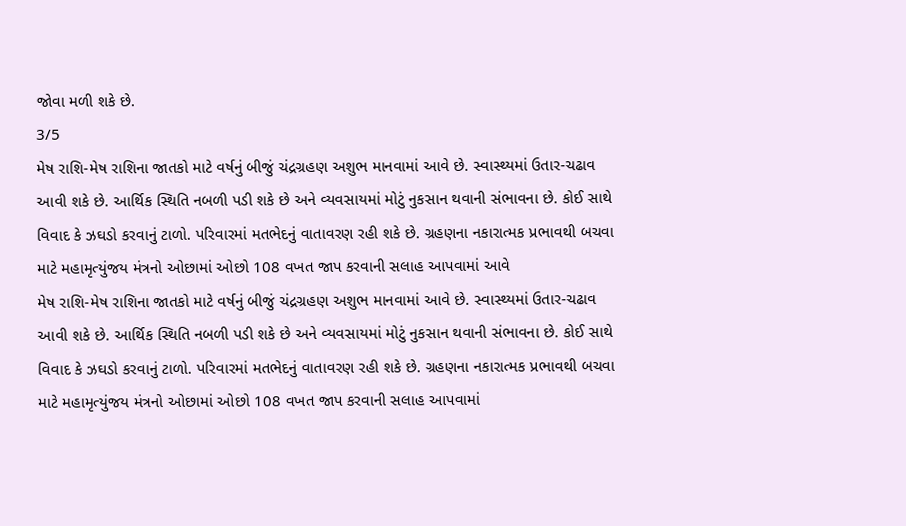જોવા મળી શકે છે.
3/5
મેષ રાશિ-મેષ રાશિના જાતકો માટે વર્ષનું બીજું ચંદ્રગ્રહણ અશુભ માનવામાં આવે છે. સ્વાસ્થ્યમાં ઉતાર-ચઢાવ આવી શકે છે. આર્થિક સ્થિતિ નબળી પડી શકે છે અને વ્યવસાયમાં મોટું નુકસાન થવાની સંભાવના છે. કોઈ સાથે વિવાદ કે ઝઘડો કરવાનું ટાળો. પરિવારમાં મતભેદનું વાતાવરણ રહી શકે છે. ગ્રહણના નકારાત્મક પ્રભાવથી બચવા માટે મહામૃત્યુંજય મંત્રનો ઓછામાં ઓછો 108 વખત જાપ કરવાની સલાહ આપવામાં આવે
મેષ રાશિ-મેષ રાશિના જાતકો માટે વર્ષનું બીજું ચંદ્રગ્રહણ અશુભ માનવામાં આવે છે. સ્વાસ્થ્યમાં ઉતાર-ચઢાવ આવી શકે છે. આર્થિક સ્થિતિ નબળી પડી શકે છે અને વ્યવસાયમાં મોટું નુકસાન થવાની સંભાવના છે. કોઈ સાથે વિવાદ કે ઝઘડો કરવાનું ટાળો. પરિવારમાં મતભેદનું વાતાવરણ રહી શકે છે. ગ્રહણના નકારાત્મક પ્રભાવથી બચવા માટે મહામૃત્યુંજય મંત્રનો ઓછામાં ઓછો 108 વખત જાપ કરવાની સલાહ આપવામાં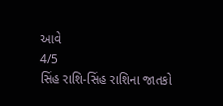આવે
4/5
સિંહ રાશિ-સિંહ રાશિના જાતકો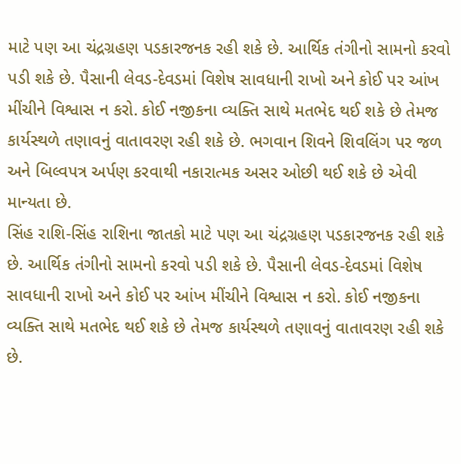માટે પણ આ ચંદ્રગ્રહણ પડકારજનક રહી શકે છે. આર્થિક તંગીનો સામનો કરવો પડી શકે છે. પૈસાની લેવડ-દેવડમાં વિશેષ સાવધાની રાખો અને કોઈ પર આંખ મીંચીને વિશ્વાસ ન કરો. કોઈ નજીકના વ્યક્તિ સાથે મતભેદ થઈ શકે છે તેમજ કાર્યસ્થળે તણાવનું વાતાવરણ રહી શકે છે. ભગવાન શિવને શિવલિંગ પર જળ અને બિલ્વપત્ર અર્પણ કરવાથી નકારાત્મક અસર ઓછી થઈ શકે છે એવી માન્યતા છે.
સિંહ રાશિ-સિંહ રાશિના જાતકો માટે પણ આ ચંદ્રગ્રહણ પડકારજનક રહી શકે છે. આર્થિક તંગીનો સામનો કરવો પડી શકે છે. પૈસાની લેવડ-દેવડમાં વિશેષ સાવધાની રાખો અને કોઈ પર આંખ મીંચીને વિશ્વાસ ન કરો. કોઈ નજીકના વ્યક્તિ સાથે મતભેદ થઈ શકે છે તેમજ કાર્યસ્થળે તણાવનું વાતાવરણ રહી શકે છે.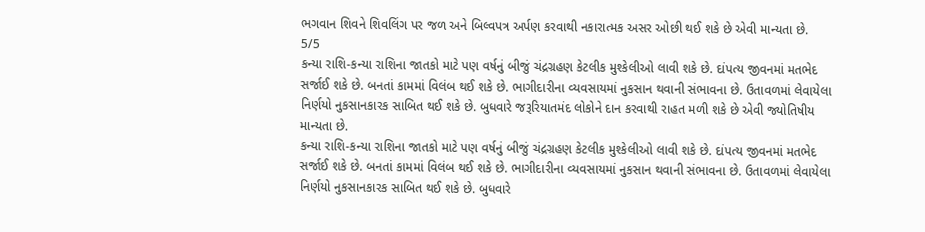ભગવાન શિવને શિવલિંગ પર જળ અને બિલ્વપત્ર અર્પણ કરવાથી નકારાત્મક અસર ઓછી થઈ શકે છે એવી માન્યતા છે.
5/5
કન્યા રાશિ-કન્યા રાશિના જાતકો માટે પણ વર્ષનું બીજું ચંદ્રગ્રહણ કેટલીક મુશ્કેલીઓ લાવી શકે છે. દાંપત્ય જીવનમાં મતભેદ સર્જાઈ શકે છે. બનતાં કામમાં વિલંબ થઈ શકે છે. ભાગીદારીના વ્યવસાયમાં નુકસાન થવાની સંભાવના છે. ઉતાવળમાં લેવાયેલા નિર્ણયો નુકસાનકારક સાબિત થઈ શકે છે. બુધવારે જરૂરિયાતમંદ લોકોને દાન કરવાથી રાહત મળી શકે છે એવી જ્યોતિષીય માન્યતા છે.
કન્યા રાશિ-કન્યા રાશિના જાતકો માટે પણ વર્ષનું બીજું ચંદ્રગ્રહણ કેટલીક મુશ્કેલીઓ લાવી શકે છે. દાંપત્ય જીવનમાં મતભેદ સર્જાઈ શકે છે. બનતાં કામમાં વિલંબ થઈ શકે છે. ભાગીદારીના વ્યવસાયમાં નુકસાન થવાની સંભાવના છે. ઉતાવળમાં લેવાયેલા નિર્ણયો નુકસાનકારક સાબિત થઈ શકે છે. બુધવારે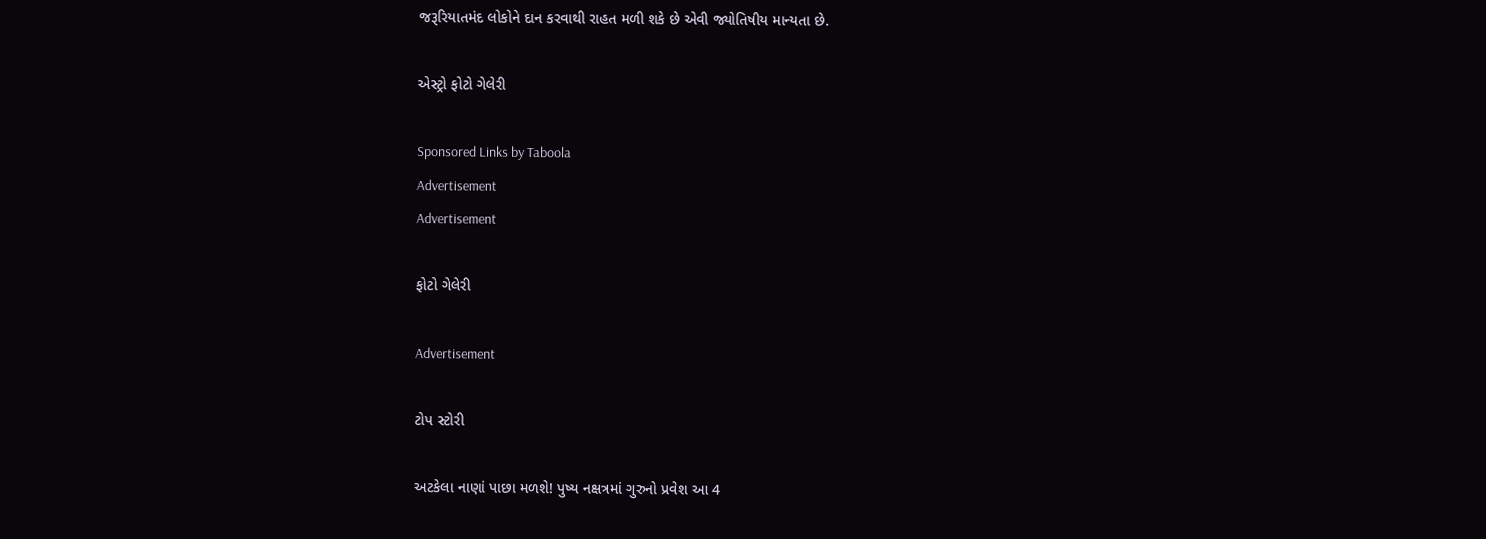જરૂરિયાતમંદ લોકોને દાન કરવાથી રાહત મળી શકે છે એવી જ્યોતિષીય માન્યતા છે.

એસ્ટ્રો ફોટો ગેલેરી

Sponsored Links by Taboola
Advertisement
Advertisement

ફોટો ગેલેરી

Advertisement

ટોપ સ્ટોરી

અટકેલા નાણાં પાછા મળશે! પુષ્ય નક્ષત્રમાં ગુરુનો પ્રવેશ આ 4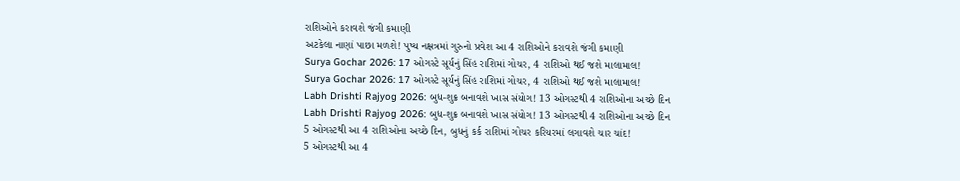રાશિઓને કરાવશે જંગી કમાણી
અટકેલા નાણાં પાછા મળશે! પુષ્ય નક્ષત્રમાં ગુરુનો પ્રવેશ આ 4 રાશિઓને કરાવશે જંગી કમાણી
Surya Gochar 2026: 17 ઓગસ્ટે સૂર્યનું સિંહ રાશિમાં ગોચર, 4 રાશિઓ થઈ જશે માલામાલ!
Surya Gochar 2026: 17 ઓગસ્ટે સૂર્યનું સિંહ રાશિમાં ગોચર, 4 રાશિઓ થઈ જશે માલામાલ!
Labh Drishti Rajyog 2026: બુધ-શુક્ર બનાવશે ખાસ સંયોગ! 13 ઓગસ્ટથી 4 રાશિઓના અચ્છે દિન
Labh Drishti Rajyog 2026: બુધ-શુક્ર બનાવશે ખાસ સંયોગ! 13 ઓગસ્ટથી 4 રાશિઓના અચ્છે દિન
5 ઓગસ્ટથી આ 4 રાશિઓના અચ્છે દિન, બુધનું કર્ક રાશિમાં ગોચર કરિયરમાં લગાવશે ચાર ચાંદ!
5 ઓગસ્ટથી આ 4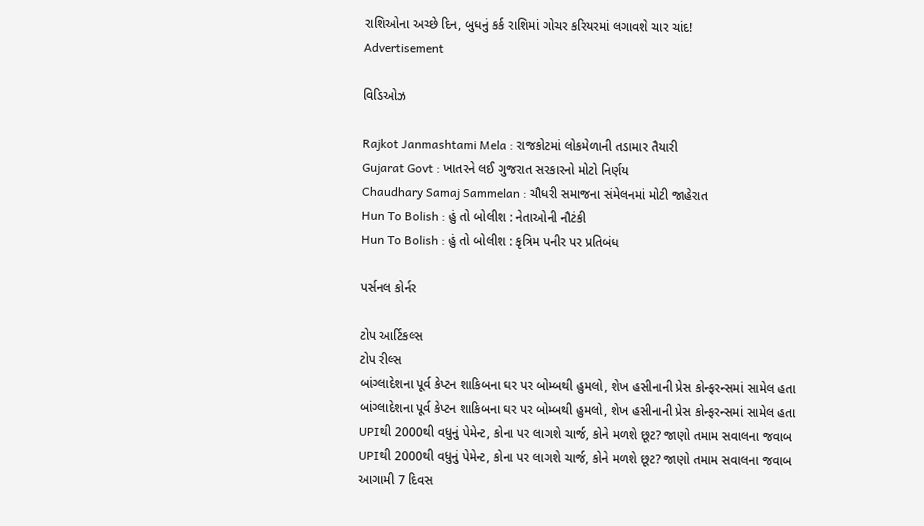રાશિઓના અચ્છે દિન, બુધનું કર્ક રાશિમાં ગોચર કરિયરમાં લગાવશે ચાર ચાંદ!
Advertisement

વિડિઓઝ

Rajkot Janmashtami Mela : રાજકોટમાં લોકમેળાની તડામાર તૈયારી
Gujarat Govt : ખાતરને લઈ ગુજરાત સરકારનો મોટો નિર્ણય
Chaudhary Samaj Sammelan : ચૌધરી સમાજના સંમેલનમાં મોટી જાહેરાત
Hun To Bolish : હું તો બોલીશ : નેતાઓની નૌટંકી
Hun To Bolish : હું તો બોલીશ : કૃત્રિમ પનીર પર પ્રતિબંધ

પર્સનલ કોર્નર

ટોપ આર્ટિકલ્સ
ટોપ રીલ્સ
બાંગ્લાદેશના પૂર્વ કેપ્ટન શાકિબના ઘર પર બોમ્બથી હુમલો, શેખ હસીનાની પ્રેસ કોન્ફરન્સમાં સામેલ હતા
બાંગ્લાદેશના પૂર્વ કેપ્ટન શાકિબના ઘર પર બોમ્બથી હુમલો, શેખ હસીનાની પ્રેસ કોન્ફરન્સમાં સામેલ હતા
UPIથી 2000થી વધુનું પેમેન્ટ, કોના પર લાગશે ચાર્જ, કોને મળશે છૂટ? જાણો તમામ સવાલના જવાબ
UPIથી 2000થી વધુનું પેમેન્ટ, કોના પર લાગશે ચાર્જ, કોને મળશે છૂટ? જાણો તમામ સવાલના જવાબ
આગામી 7 દિવસ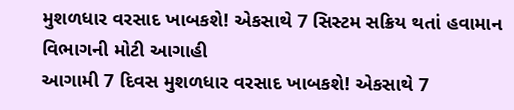મુશળધાર વરસાદ ખાબકશે! એકસાથે 7 સિસ્ટમ સક્રિય થતાં હવામાન વિભાગની મોટી આગાહી
આગામી 7 દિવસ મુશળધાર વરસાદ ખાબકશે! એકસાથે 7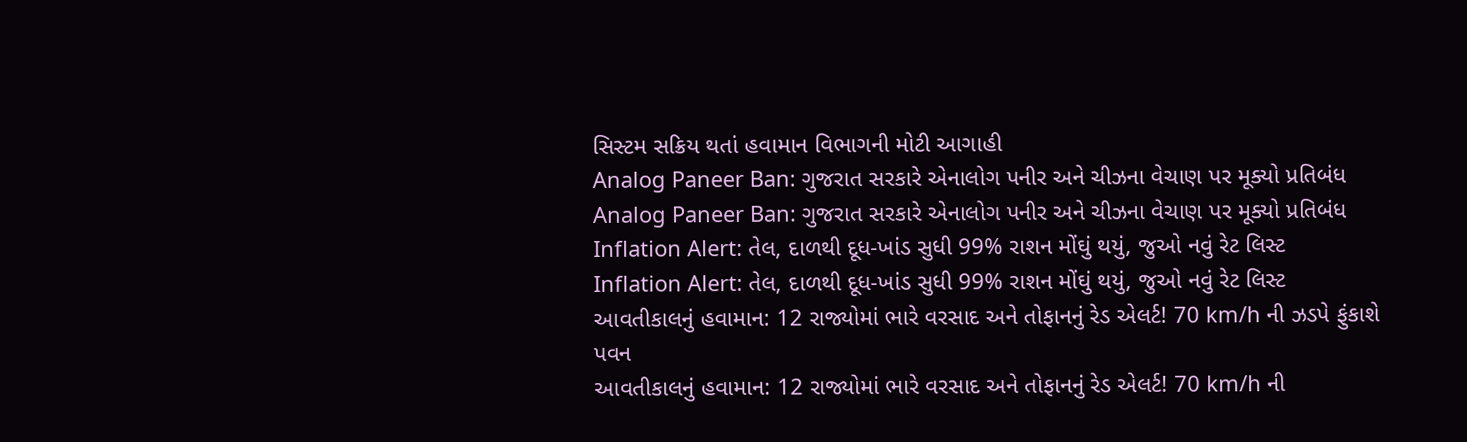સિસ્ટમ સક્રિય થતાં હવામાન વિભાગની મોટી આગાહી
Analog Paneer Ban: ગુજરાત સરકારે એનાલોગ પનીર અને ચીઝના વેચાણ પર મૂક્યો પ્રતિબંધ
Analog Paneer Ban: ગુજરાત સરકારે એનાલોગ પનીર અને ચીઝના વેચાણ પર મૂક્યો પ્રતિબંધ
Inflation Alert: તેલ, દાળથી દૂધ-ખાંડ સુધી 99% રાશન મોંઘું થયું, જુઓ નવું રેટ લિસ્ટ
Inflation Alert: તેલ, દાળથી દૂધ-ખાંડ સુધી 99% રાશન મોંઘું થયું, જુઓ નવું રેટ લિસ્ટ
આવતીકાલનું હવામાન: 12 રાજ્યોમાં ભારે વરસાદ અને તોફાનનું રેડ એલર્ટ! 70 km/h ની ઝડપે ફુંકાશે પવન
આવતીકાલનું હવામાન: 12 રાજ્યોમાં ભારે વરસાદ અને તોફાનનું રેડ એલર્ટ! 70 km/h ની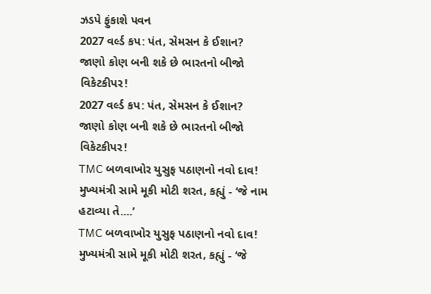ઝડપે ફુંકાશે પવન
2027 વર્લ્ડ કપ: પંત, સેમસન કે ઈશાન? જાણો કોણ બની શકે છે ભારતનો બીજો વિકેટકીપર!
2027 વર્લ્ડ કપ: પંત, સેમસન કે ઈશાન? જાણો કોણ બની શકે છે ભારતનો બીજો વિકેટકીપર!
TMC બળવાખોર યુસુફ પઠાણનો નવો દાવ! મુખ્યમંત્રી સામે મૂકી મોટી શરત, કહ્યું - ‘જે નામ હટાવ્યા તે....’
TMC બળવાખોર યુસુફ પઠાણનો નવો દાવ! મુખ્યમંત્રી સામે મૂકી મોટી શરત, કહ્યું - ‘જે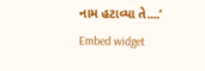નામ હટાવ્યા તે....’
Embed widget